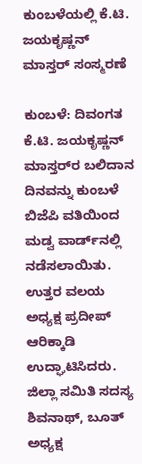ಕುಂಬಳೆಯಲ್ಲಿ ಕೆ.ಟಿ. ಜಯಕೃಷ್ಣನ್ ಮಾಸ್ತರ್ ಸಂಸ್ಮರಣೆ

ಕುಂಬಳೆ: ದಿವಂಗತ ಕೆ.ಟಿ. ಜಯಕೃಷ್ಣನ್ ಮಾಸ್ತರ್‌ರ ಬಲಿದಾನ ದಿನವನ್ನು ಕುಂಬಳೆ ಬಿಜೆಪಿ ವತಿಯಿಂದ ಮಡ್ವ ವಾರ್ಡ್‌ನಲ್ಲಿ ನಡೆಸಲಾಯಿತು. ಉತ್ತರ ವಲಯ ಅಧ್ಯಕ್ಷ ಪ್ರದೀಪ್ ಆರಿಕ್ಕಾಡಿ ಉದ್ಘಾಟಿಸಿದರು. ಜಿಲ್ಲಾ ಸಮಿತಿ ಸದಸ್ಯ ಶಿವನಾಥ್, ಬೂತ್ ಅಧ್ಯಕ್ಷ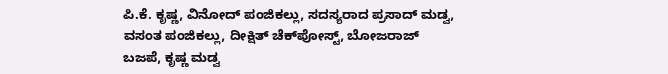ಪಿ.ಕೆ. ಕೃಷ್ಣ, ವಿನೋದ್ ಪಂಜಿಕಲ್ಲು, ಸದಸ್ಯರಾದ ಪ್ರಸಾದ್ ಮಡ್ವ, ವಸಂತ ಪಂಜಿಕಲ್ಲು, ದೀಕ್ಷಿತ್ ಚೆಕ್‌ಪೋಸ್ಟ್, ಬೋಜರಾಜ್ ಬಜಪೆ, ಕೃಷ್ಣ ಮಡ್ವ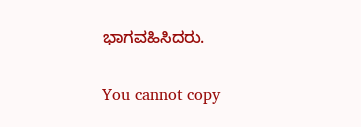ಭಾಗವಹಿಸಿದರು.

You cannot copy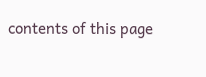contents of this page